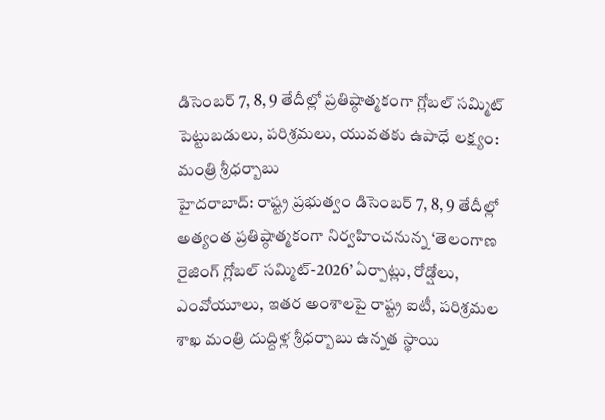డిసెంబర్ 7, 8, 9 తేదీల్లో ప్రతిష్ఠాత్మకంగా గ్లోబల్ సమ్మిట్
పెట్టుబడులు, పరిశ్రమలు, యువతకు ఉపాధే లక్ష్యం: మంత్రి శ్రీధర్బాబు
హైదరాబాద్: రాష్ట్ర ప్రభుత్వం డిసెంబర్ 7, 8, 9 తేదీల్లో అత్యంత ప్రతిష్ఠాత్మకంగా నిర్వహించనున్న ‘తెలంగాణ రైజింగ్ గ్లోబల్ సమ్మిట్-2026’ ఏర్పాట్లు, రోడ్షోలు, ఎంవోయూలు, ఇతర అంశాలపై రాష్ట్ర ఐటీ, పరిశ్రమల శాఖ మంత్రి దుద్దిళ్ల శ్రీధర్బాబు ఉన్నత స్థాయి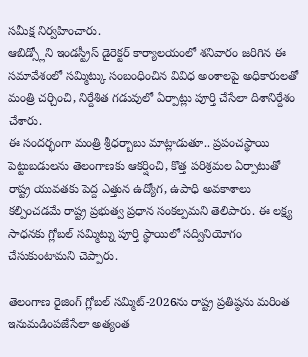సమీక్ష నిర్వహించారు.
ఆబిడ్స్లోని ఇండస్ట్రీస్ డైరెక్టర్ కార్యాలయంలో శనివారం జరిగిన ఈ సమావేశంలో సమ్మిట్కు సంబంధించిన వివిధ అంశాలపై అధికారులతో మంత్రి చర్చించి, నిర్దేశిత గడువులో ఏర్పాట్లు పూర్తి చేసేలా దిశానిర్దేశం చేశారు.
ఈ సందర్భంగా మంత్రి శ్రీధర్బాబు మాట్లాడుతూ.. ప్రపంచస్థాయి పెట్టుబడులను తెలంగాణకు ఆకర్షించి, కొత్త పరిశ్రమల ఏర్పాటుతో రాష్ట్ర యువతకు పెద్ద ఎత్తున ఉద్యోగ, ఉపాధి అవకాశాలు కల్పించడమే రాష్ట్ర ప్రభుత్వ ప్రధాన సంకల్పమని తెలిపారు. ఈ లక్ష్య సాధనకు గ్లోబల్ సమ్మిట్ను పూర్తి స్థాయిలో సద్వినియోగం చేసుకుంటామని చెప్పారు.

తెలంగాణ రైజింగ్ గ్లోబల్ సమ్మిట్-2026ను రాష్ట్ర ప్రతిష్ఠను మరింత ఇనుమడింపజేసేలా అత్యంత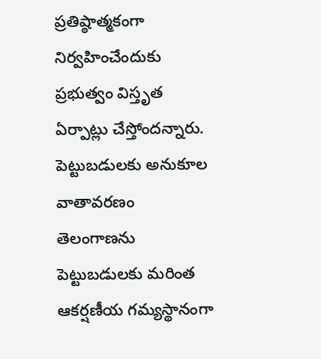ప్రతిష్ఠాత్మకంగా నిర్వహించేందుకు ప్రభుత్వం విస్తృత ఏర్పాట్లు చేస్తోందన్నారు.
పెట్టుబడులకు అనుకూల వాతావరణం
తెలంగాణను పెట్టుబడులకు మరింత ఆకర్షణీయ గమ్యస్థానంగా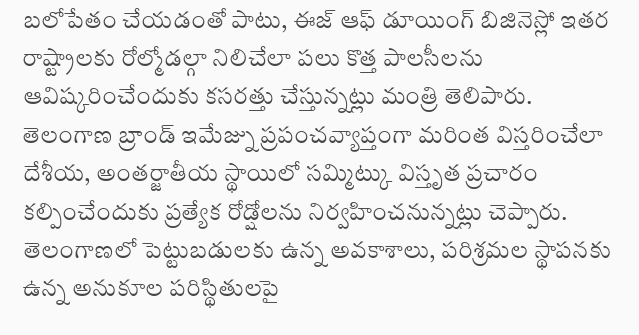బలోపేతం చేయడంతో పాటు, ఈజ్ ఆఫ్ డూయింగ్ బిజినెస్లో ఇతర రాష్ట్రాలకు రోల్మోడల్గా నిలిచేలా పలు కొత్త పాలసీలను ఆవిష్కరించేందుకు కసరత్తు చేస్తున్నట్లు మంత్రి తెలిపారు.
తెలంగాణ బ్రాండ్ ఇమేజ్ను ప్రపంచవ్యాప్తంగా మరింత విస్తరించేలా దేశీయ, అంతర్జాతీయ స్థాయిలో సమ్మిట్కు విస్తృత ప్రచారం కల్పించేందుకు ప్రత్యేక రోడ్షోలను నిర్వహించనున్నట్లు చెప్పారు.
తెలంగాణలో పెట్టుబడులకు ఉన్న అవకాశాలు, పరిశ్రమల స్థాపనకు ఉన్న అనుకూల పరిస్థితులపై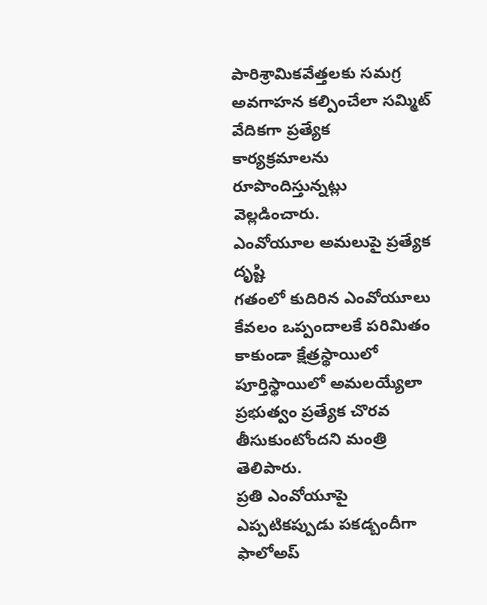పారిశ్రామికవేత్తలకు సమగ్ర అవగాహన కల్పించేలా సమ్మిట్ వేదికగా ప్రత్యేక కార్యక్రమాలను రూపొందిస్తున్నట్లు వెల్లడించారు.
ఎంవోయూల అమలుపై ప్రత్యేక దృష్టి
గతంలో కుదిరిన ఎంవోయూలు కేవలం ఒప్పందాలకే పరిమితం కాకుండా క్షేత్రస్థాయిలో పూర్తిస్థాయిలో అమలయ్యేలా ప్రభుత్వం ప్రత్యేక చొరవ తీసుకుంటోందని మంత్రి తెలిపారు.
ప్రతి ఎంవోయూపై ఎప్పటికప్పుడు పకడ్బందీగా ఫాలోఅప్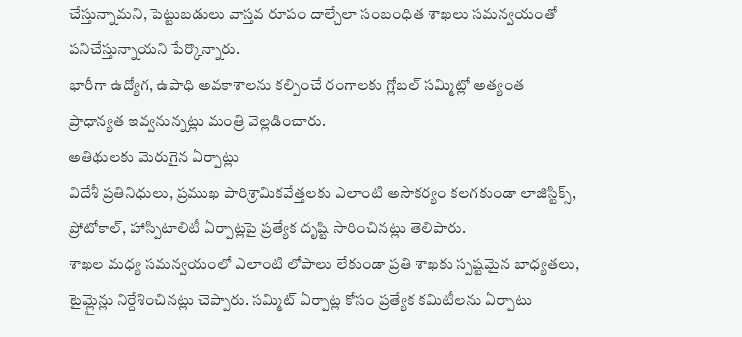చేస్తున్నామని, పెట్టుబడులు వాస్తవ రూపం దాల్చేలా సంబంధిత శాఖలు సమన్వయంతో పనిచేస్తున్నాయని పేర్కొన్నారు.
భారీగా ఉద్యోగ, ఉపాధి అవకాశాలను కల్పించే రంగాలకు గ్లోబల్ సమ్మిట్లో అత్యంత ప్రాధాన్యత ఇవ్వనున్నట్లు మంత్రి వెల్లడించారు.
అతిథులకు మెరుగైన ఏర్పాట్లు
విదేశీ ప్రతినిధులు, ప్రముఖ పారిశ్రామికవేత్తలకు ఎలాంటి అసౌకర్యం కలగకుండా లాజిస్టిక్స్, ప్రోటోకాల్, హాస్పిటాలిటీ ఏర్పాట్లపై ప్రత్యేక దృష్టి సారించినట్లు తెలిపారు.
శాఖల మధ్య సమన్వయంలో ఎలాంటి లోపాలు లేకుండా ప్రతి శాఖకు స్పష్టమైన బాధ్యతలు, టైమ్లైన్లు నిర్దేశించినట్లు చెప్పారు. సమ్మిట్ ఏర్పాట్ల కోసం ప్రత్యేక కమిటీలను ఏర్పాటు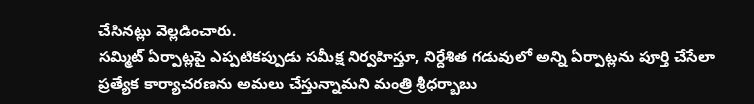చేసినట్లు వెల్లడించారు.
సమ్మిట్ ఏర్పాట్లపై ఎప్పటికప్పుడు సమీక్ష నిర్వహిస్తూ, నిర్దేశిత గడువులో అన్ని ఏర్పాట్లను పూర్తి చేసేలా ప్రత్యేక కార్యాచరణను అమలు చేస్తున్నామని మంత్రి శ్రీధర్బాబు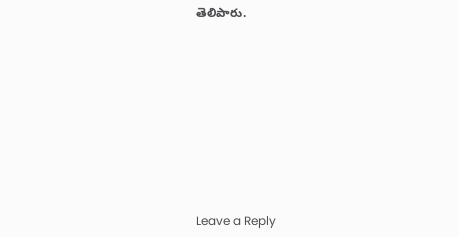తెలిపారు.









Leave a Reply